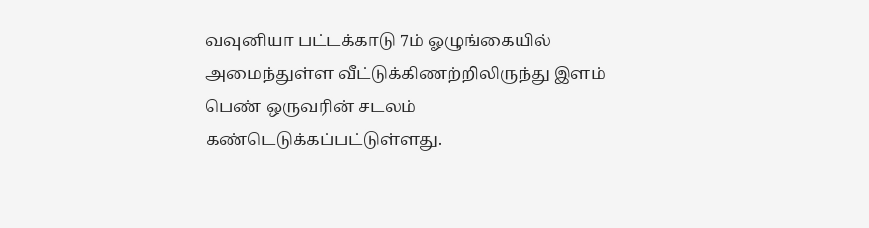வவுனியா பட்டக்காடு 7ம் ஓழுங்கையில் அமைந்துள்ள வீட்டுக்கிணற்றிலிருந்து இளம் பெண் ஒருவரின் சடலம் கண்டெடுக்கப்பட்டுள்ளது.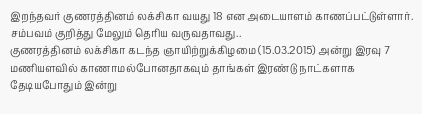இறந்தவர் குணரத்தினம் லக்சிகா வயது 18 என அடையாளம் காணப்பட்டுள்ளார். சம்பவம் குறித்து மேலும் தெரிய வருவதாவது..
குணரத்தினம் லக்சிகா கடந்த ஞாயிற்றுக்கிழமை (15.03.2015) அன்று இரவு 7 மணியளவில் காணாமல்போனதாகவும் தாங்கள் இரண்டு நாட்களாக தேடியபோதும் இன்று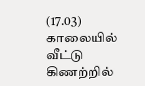(17.03) காலையில் வீட்டு கிணற்றில்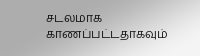சடலமாக காணப்பட்டதாகவும்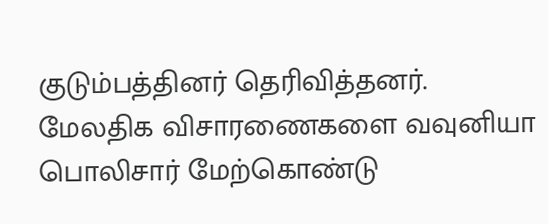குடும்பத்தினர் தெரிவித்தனர்.
மேலதிக விசாரணைகளை வவுனியா பொலிசார் மேற்கொண்டு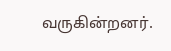வருகின்றனர்.